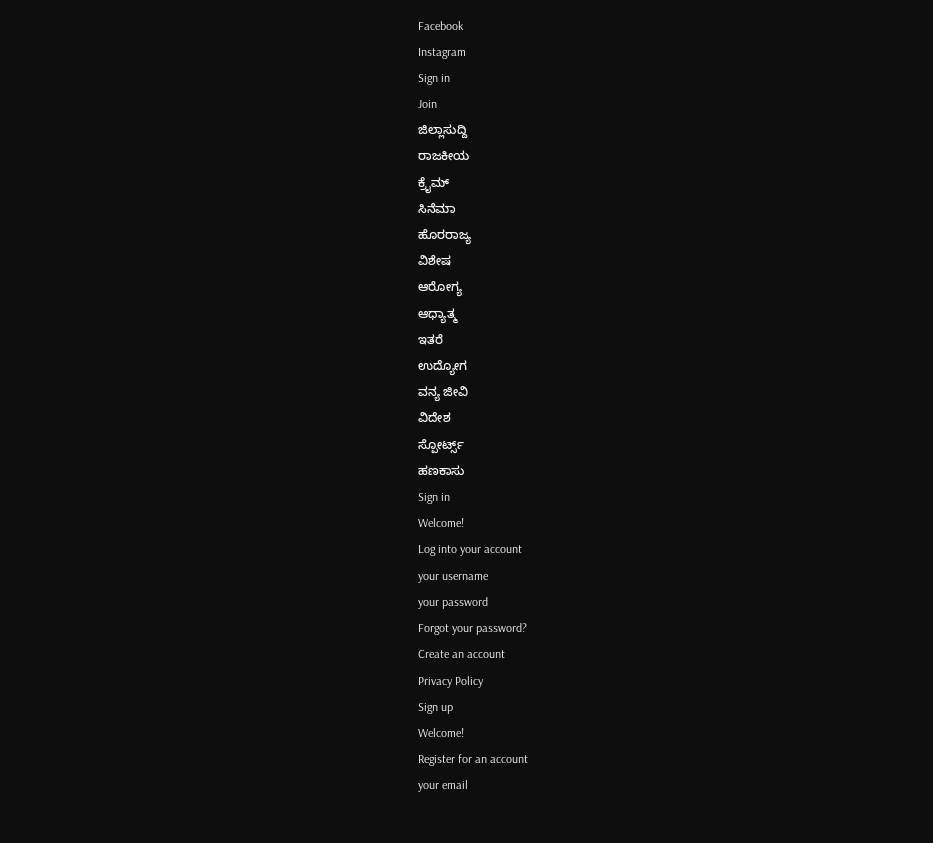Facebook
Instagram
Sign in
Join
ಜಿಲ್ಲಾಸುದ್ದಿ
ರಾಜಕೀಯ
ಕ್ರೈಮ್
ಸಿನೆಮಾ
ಹೊರರಾಜ್ಯ
ವಿಶೇಷ
ಆರೋಗ್ಯ
ಆಧ್ಯಾತ್ಮ
ಇತರೆ
ಉದ್ಯೋಗ
ವನ್ಯ ಜೀವಿ
ವಿದೇಶ
ಸ್ಪೋರ್ಟ್ಸ್
ಹಣಕಾಸು
Sign in
Welcome!
Log into your account
your username
your password
Forgot your password?
Create an account
Privacy Policy
Sign up
Welcome!
Register for an account
your email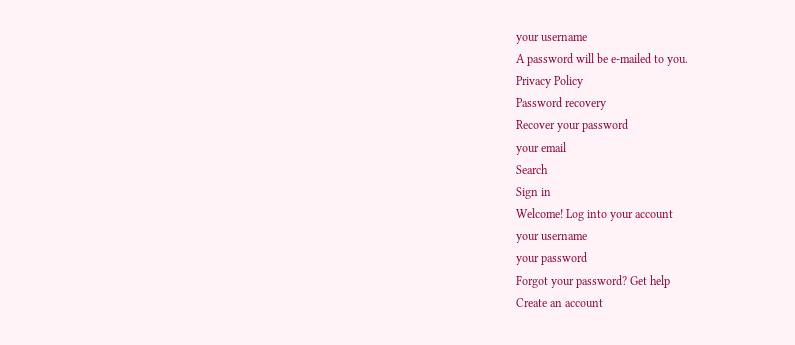your username
A password will be e-mailed to you.
Privacy Policy
Password recovery
Recover your password
your email
Search
Sign in
Welcome! Log into your account
your username
your password
Forgot your password? Get help
Create an account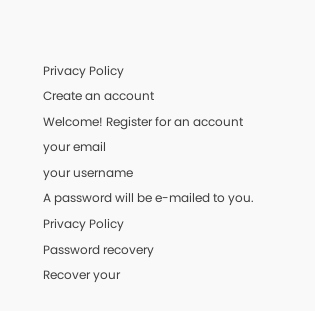Privacy Policy
Create an account
Welcome! Register for an account
your email
your username
A password will be e-mailed to you.
Privacy Policy
Password recovery
Recover your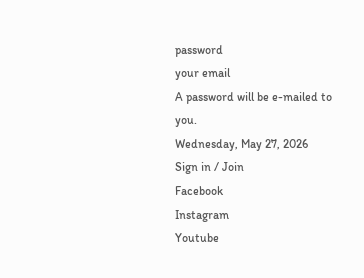password
your email
A password will be e-mailed to you.
Wednesday, May 27, 2026
Sign in / Join
Facebook
Instagram
Youtube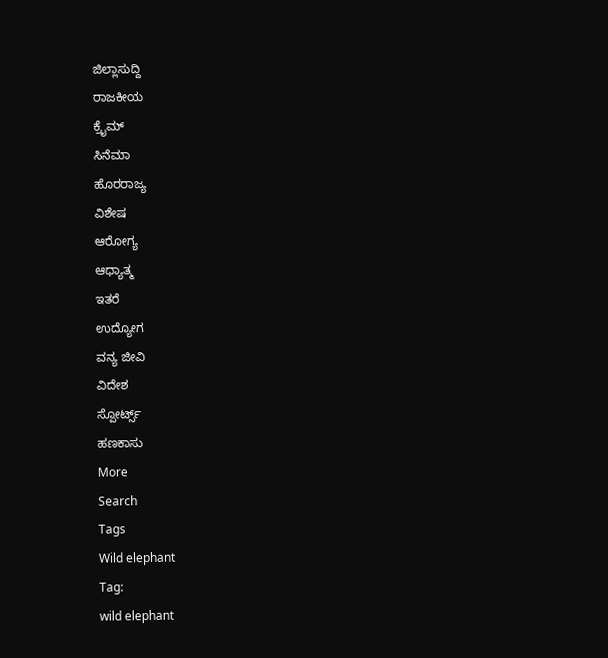ಜಿಲ್ಲಾಸುದ್ದಿ
ರಾಜಕೀಯ
ಕ್ರೈಮ್
ಸಿನೆಮಾ
ಹೊರರಾಜ್ಯ
ವಿಶೇಷ
ಆರೋಗ್ಯ
ಆಧ್ಯಾತ್ಮ
ಇತರೆ
ಉದ್ಯೋಗ
ವನ್ಯ ಜೀವಿ
ವಿದೇಶ
ಸ್ಪೋರ್ಟ್ಸ್
ಹಣಕಾಸು
More
Search
Tags
Wild elephant
Tag:
wild elephant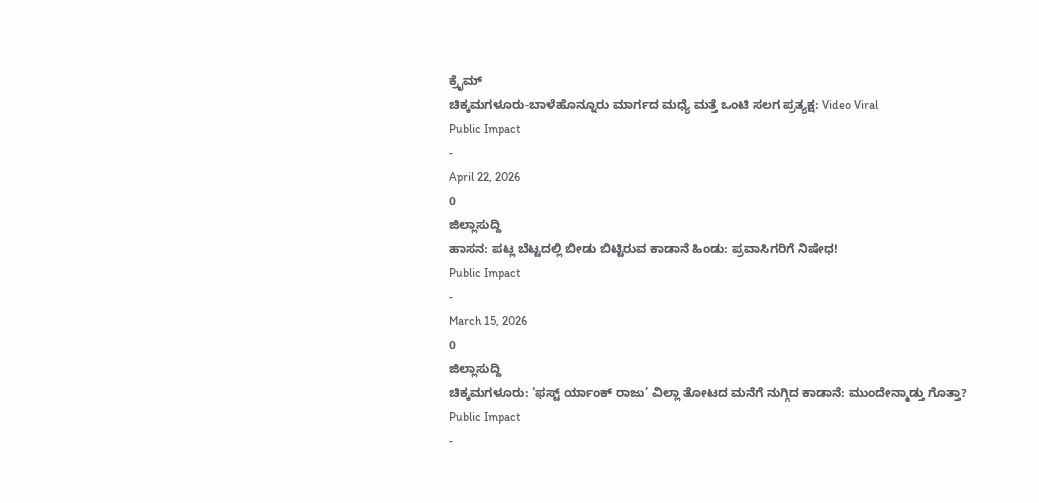ಕ್ರೈಮ್
ಚಿಕ್ಕಮಗಳೂರು-ಬಾಳೆಹೊನ್ನೂರು ಮಾರ್ಗದ ಮಧ್ಯೆ ಮತ್ತೆ ಒಂಟಿ ಸಲಗ ಪ್ರತ್ಯಕ್ಷ: Video Viral
Public Impact
-
April 22, 2026
0
ಜಿಲ್ಲಾಸುದ್ದಿ
ಹಾಸನ: ಪಟ್ಲ ಬೆಟ್ಟದಲ್ಲಿ ಬೀಡು ಬಿಟ್ಟಿರುವ ಕಾಡಾನೆ ಹಿಂಡು: ಪ್ರವಾಸಿಗರಿಗೆ ನಿಷೇಧ!
Public Impact
-
March 15, 2026
0
ಜಿಲ್ಲಾಸುದ್ದಿ
ಚಿಕ್ಕಮಗಳೂರು: ‘ಫಸ್ಟ್ ರ್ಯಾಂಕ್ ರಾಜು’ ವಿಲ್ಲಾ ತೋಟದ ಮನೆಗೆ ನುಗ್ಗಿದ ಕಾಡಾನೆ: ಮುಂದೇನ್ಮಾಡ್ತು ಗೊತ್ತಾ?
Public Impact
-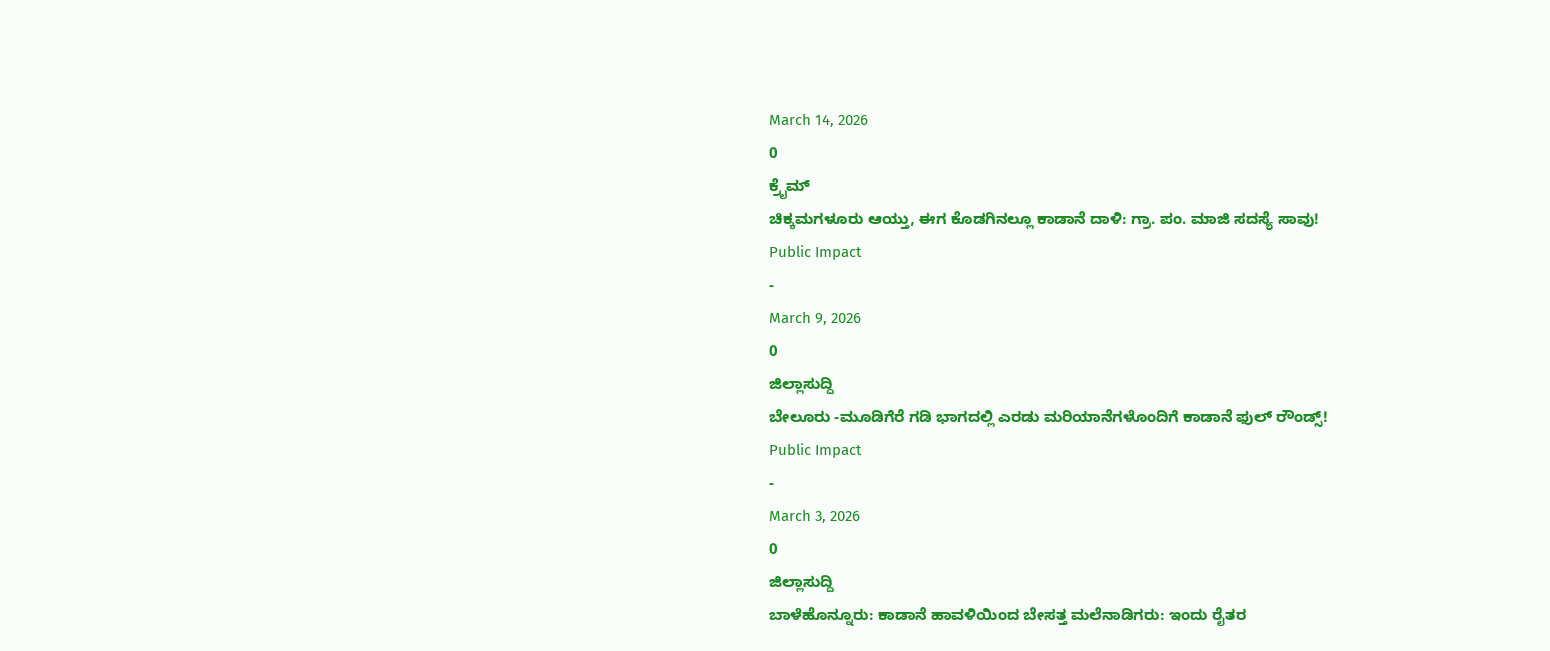March 14, 2026
0
ಕ್ರೈಮ್
ಚಿಕ್ಕಮಗಳೂರು ಆಯ್ತು, ಈಗ ಕೊಡಗಿನಲ್ಲೂ ಕಾಡಾನೆ ದಾಳಿ: ಗ್ರಾ. ಪಂ. ಮಾಜಿ ಸದಸ್ಯೆ ಸಾವು!
Public Impact
-
March 9, 2026
0
ಜಿಲ್ಲಾಸುದ್ದಿ
ಬೇಲೂರು -ಮೂಡಿಗೆರೆ ಗಡಿ ಭಾಗದಲ್ಲಿ ಎರಡು ಮರಿಯಾನೆಗಳೊಂದಿಗೆ ಕಾಡಾನೆ ಫುಲ್ ರೌಂಡ್ಸ್!
Public Impact
-
March 3, 2026
0
ಜಿಲ್ಲಾಸುದ್ದಿ
ಬಾಳೆಹೊನ್ನೂರು: ಕಾಡಾನೆ ಹಾವಳಿಯಿಂದ ಬೇಸತ್ತ ಮಲೆನಾಡಿಗರು: ಇಂದು ರೈತರ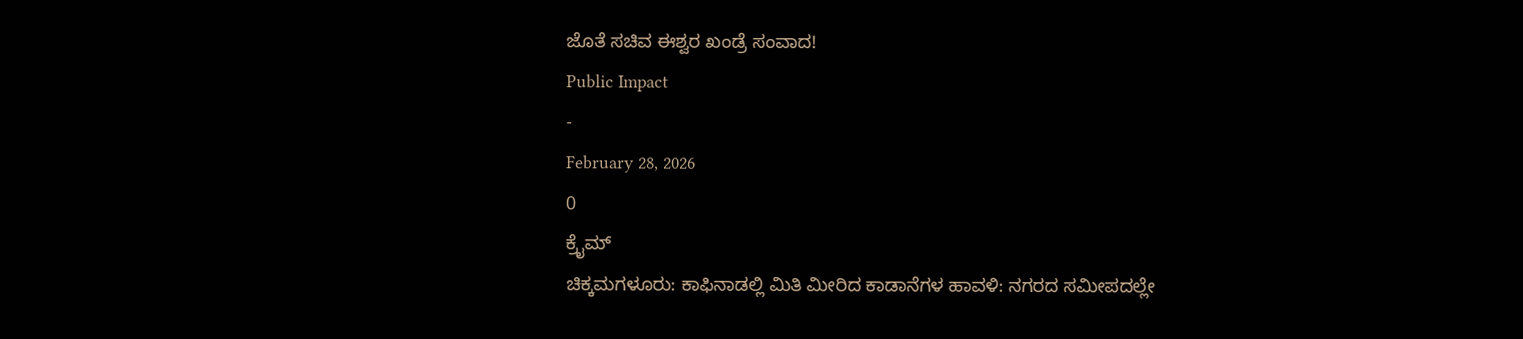ಜೊತೆ ಸಚಿವ ಈಶ್ವರ ಖಂಡ್ರೆ ಸಂವಾದ!
Public Impact
-
February 28, 2026
0
ಕ್ರೈಮ್
ಚಿಕ್ಕಮಗಳೂರು: ಕಾಫಿನಾಡಲ್ಲಿ ಮಿತಿ ಮೀರಿದ ಕಾಡಾನೆಗಳ ಹಾವಳಿ: ನಗರದ ಸಮೀಪದಲ್ಲೇ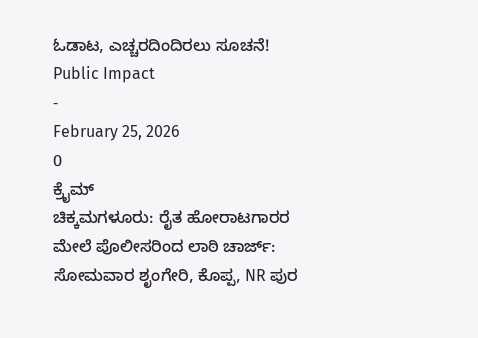ಓಡಾಟ, ಎಚ್ಚರದಿಂದಿರಲು ಸೂಚನೆ!
Public Impact
-
February 25, 2026
0
ಕ್ರೈಮ್
ಚಿಕ್ಕಮಗಳೂರು: ರೈತ ಹೋರಾಟಗಾರರ ಮೇಲೆ ಪೊಲೀಸರಿಂದ ಲಾಠಿ ಚಾರ್ಜ್: ಸೋಮವಾರ ಶೃಂಗೇರಿ, ಕೊಪ್ಪ, NR ಪುರ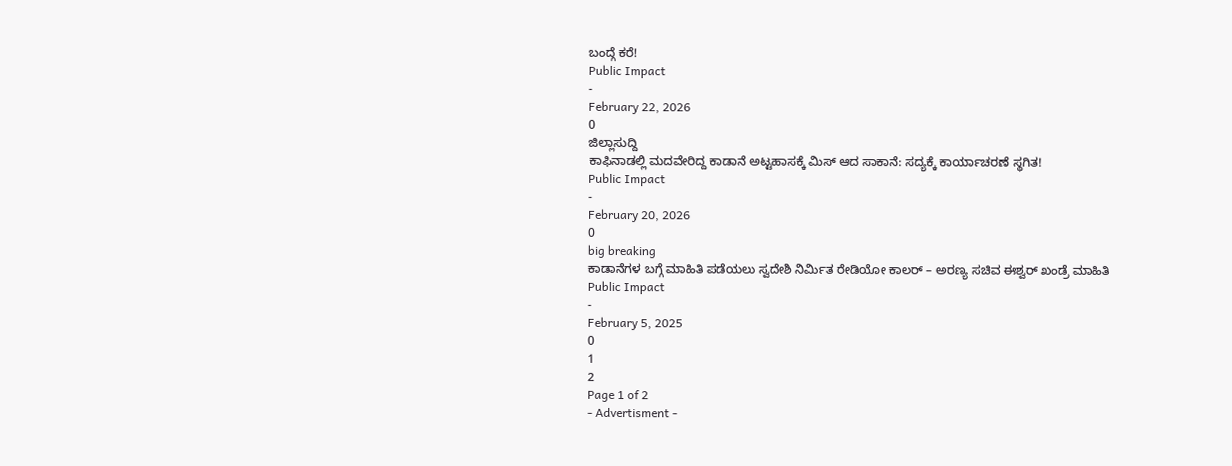ಬಂದ್ಗೆ ಕರೆ!
Public Impact
-
February 22, 2026
0
ಜಿಲ್ಲಾಸುದ್ದಿ
ಕಾಫಿನಾಡಲ್ಲಿ ಮದವೇರಿದ್ದ ಕಾಡಾನೆ ಅಟ್ಟಹಾಸಕ್ಕೆ ಮಿಸ್ ಆದ ಸಾಕಾನೆ: ಸದ್ಯಕ್ಕೆ ಕಾರ್ಯಾಚರಣೆ ಸ್ಥಗಿತ!
Public Impact
-
February 20, 2026
0
big breaking
ಕಾಡಾನೆಗಳ ಬಗ್ಗೆ ಮಾಹಿತಿ ಪಡೆಯಲು ಸ್ವದೇಶಿ ನಿರ್ಮಿತ ರೇಡಿಯೋ ಕಾಲರ್ – ಅರಣ್ಯ ಸಚಿವ ಈಶ್ವರ್ ಖಂಡ್ರೆ ಮಾಹಿತಿ
Public Impact
-
February 5, 2025
0
1
2
Page 1 of 2
- Advertisment -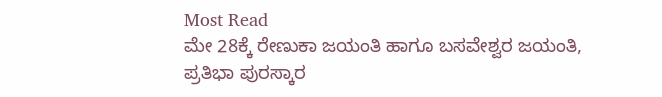Most Read
ಮೇ 28ಕ್ಕೆ ರೇಣುಕಾ ಜಯಂತಿ ಹಾಗೂ ಬಸವೇಶ್ವರ ಜಯಂತಿ, ಪ್ರತಿಭಾ ಪುರಸ್ಕಾರ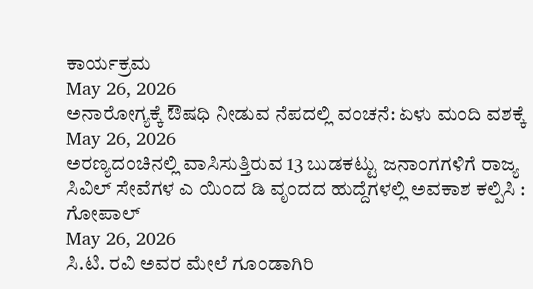ಕಾರ್ಯಕ್ರಮ
May 26, 2026
ಅನಾರೋಗ್ಯಕ್ಕೆ ಔಷಧಿ ನೀಡುವ ನೆಪದಲ್ಲಿ ವಂಚನೆ: ಏಳು ಮಂದಿ ವಶಕ್ಕೆ
May 26, 2026
ಅರಣ್ಯದಂಚಿನಲ್ಲಿ ವಾಸಿಸುತ್ತಿರುವ 13 ಬುಡಕಟ್ಟು ಜನಾಂಗಗಳಿಗೆ ರಾಜ್ಯ ಸಿವಿಲ್ ಸೇವೆಗಳ ಎ ಯಿಂದ ಡಿ ವೃಂದದ ಹುದ್ದೆಗಳಲ್ಲಿ ಅವಕಾಶ ಕಲ್ಪಿಸಿ : ಗೋಪಾಲ್
May 26, 2026
ಸಿ.ಟಿ. ರವಿ ಅವರ ಮೇಲೆ ಗೂಂಡಾಗಿರಿ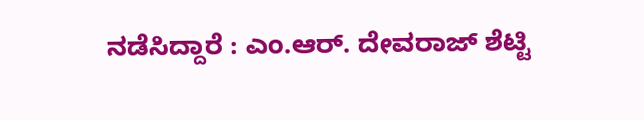ನಡೆಸಿದ್ದಾರೆ : ಎಂ.ಆರ್. ದೇವರಾಜ್ ಶೆಟ್ಟಿ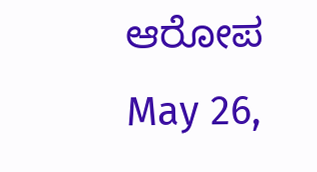ಆರೋಪ
May 26,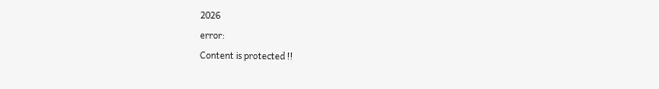2026
error:
Content is protected !!